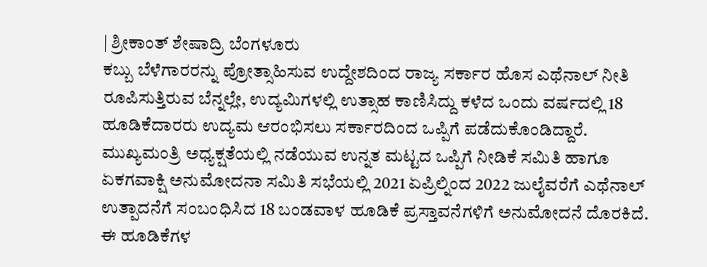| ಶ್ರೀಕಾಂತ್ ಶೇಷಾದ್ರಿ ಬೆಂಗಳೂರು
ಕಬ್ಬು ಬೆಳೆಗಾರರನ್ನು ಪ್ರೋತ್ಸಾಹಿಸುವ ಉದ್ದೇಶದಿಂದ ರಾಜ್ಯ ಸರ್ಕಾರ ಹೊಸ ಎಥೆನಾಲ್ ನೀತಿ ರೂಪಿಸುತ್ತಿರುವ ಬೆನ್ನಲ್ಲೇ, ಉದ್ಯಮಿಗಳಲ್ಲಿ ಉತ್ಸಾಹ ಕಾಣಿಸಿದ್ದು ಕಳೆದ ಒಂದು ವರ್ಷದಲ್ಲಿ 18 ಹೂಡಿಕೆದಾರರು ಉದ್ಯಮ ಆರಂಭಿಸಲು ಸರ್ಕಾರದಿಂದ ಒಪ್ಪಿಗೆ ಪಡೆದುಕೊಂಡಿದ್ದಾರೆ.
ಮುಖ್ಯಮಂತ್ರಿ ಅಧ್ಯಕ್ಷತೆಯಲ್ಲಿ ನಡೆಯುವ ಉನ್ನತ ಮಟ್ಟದ ಒಪ್ಪಿಗೆ ನೀಡಿಕೆ ಸಮಿತಿ ಹಾಗೂ ಏಕಗವಾಕ್ಷಿ ಅನುಮೋದನಾ ಸಮಿತಿ ಸಭೆಯಲ್ಲಿ 2021 ಏಪ್ರಿಲ್ನಿಂದ 2022 ಜುಲೈವರೆಗೆ ಎಥೆನಾಲ್ ಉತ್ಪಾದನೆಗೆ ಸಂಬಂಧಿಸಿದ 18 ಬಂಡವಾಳ ಹೂಡಿಕೆ ಪ್ರಸ್ತಾವನೆಗಳಿಗೆ ಅನುಮೋದನೆ ದೊರಕಿದೆ. ಈ ಹೂಡಿಕೆಗಳ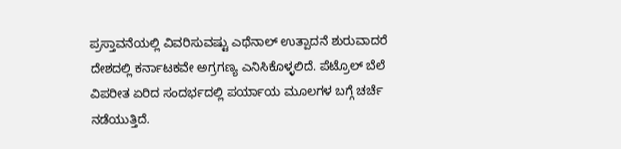ಪ್ರಸ್ತಾವನೆಯಲ್ಲಿ ವಿವರಿಸುವಷ್ಟು ಎಥೆನಾಲ್ ಉತ್ಪಾದನೆ ಶುರುವಾದರೆ ದೇಶದಲ್ಲಿ ಕರ್ನಾಟಕವೇ ಅಗ್ರಗಣ್ಯ ಎನಿಸಿಕೊಳ್ಳಲಿದೆ. ಪೆಟ್ರೊಲ್ ಬೆಲೆ ವಿಪರೀತ ಏರಿದ ಸಂದರ್ಭದಲ್ಲಿ ಪರ್ಯಾಯ ಮೂಲಗಳ ಬಗ್ಗೆ ಚರ್ಚೆ ನಡೆಯುತ್ತಿದೆ.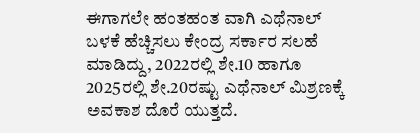ಈಗಾಗಲೇ ಹಂತಹಂತ ವಾಗಿ ಎಥೆನಾಲ್ ಬಳಕೆ ಹೆಚ್ಚಿಸಲು ಕೇಂದ್ರ ಸರ್ಕಾರ ಸಲಹೆ ಮಾಡಿದ್ದು, 2022ರಲ್ಲಿ ಶೇ.10 ಹಾಗೂ 2025ರಲ್ಲಿ ಶೇ.20ರಷ್ಟು ಎಥೆನಾಲ್ ಮಿಶ್ರಣಕ್ಕೆ ಅವಕಾಶ ದೊರೆ ಯುತ್ತದೆ.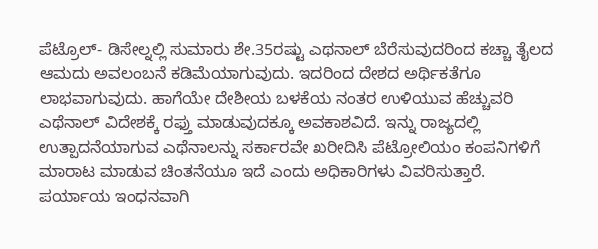ಪೆಟ್ರೊಲ್- ಡಿಸೇಲ್ನಲ್ಲಿ ಸುಮಾರು ಶೇ.35ರಷ್ಟು ಎಥನಾಲ್ ಬೆರೆಸುವುದರಿಂದ ಕಚ್ಚಾ ತೈಲದ ಆಮದು ಅವಲಂಬನೆ ಕಡಿಮೆಯಾಗುವುದು. ಇದರಿಂದ ದೇಶದ ಅರ್ಥಿಕತೆಗೂ ಲಾಭವಾಗುವುದು. ಹಾಗೆಯೇ ದೇಶೀಯ ಬಳಕೆಯ ನಂತರ ಉಳಿಯುವ ಹೆಚ್ಚುವರಿ ಎಥೆನಾಲ್ ವಿದೇಶಕ್ಕೆ ರಫ್ತು ಮಾಡುವುದಕ್ಕೂ ಅವಕಾಶವಿದೆ. ಇನ್ನು ರಾಜ್ಯದಲ್ಲಿ ಉತ್ಪಾದನೆಯಾಗುವ ಎಥೆನಾಲನ್ನು ಸರ್ಕಾರವೇ ಖರೀದಿಸಿ ಪೆಟ್ರೋಲಿಯಂ ಕಂಪನಿಗಳಿಗೆ ಮಾರಾಟ ಮಾಡುವ ಚಿಂತನೆಯೂ ಇದೆ ಎಂದು ಅಧಿಕಾರಿಗಳು ವಿವರಿಸುತ್ತಾರೆ.
ಪರ್ಯಾಯ ಇಂಧನವಾಗಿ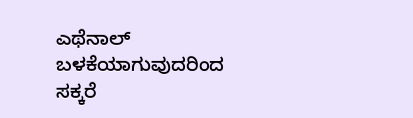ಎಥೆನಾಲ್ ಬಳಕೆಯಾಗುವುದರಿಂದ ಸಕ್ಕರೆ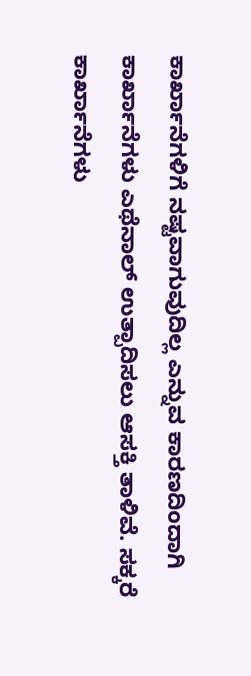ಕಾರ್ಖಾನೆಗಳಿಗೆ ನಷ್ಟವಾಗುವುದಿಲ್ಲ ಎನ್ನುವ ಕಾರಣದಿಂದಾಗಿ ಕಾರ್ಖಾನೆಗಳು ಎಥೆನಾಲ್ ಉತ್ಪಾದಿಸಲು ಆಸಕ್ತಿ ತಾಳಿವೆ. ಸಕ್ಕರೆ ಕಾರ್ಖಾನೆಗಳು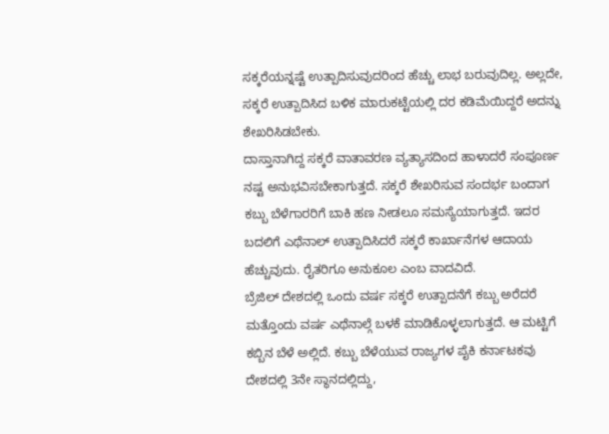ಸಕ್ಕರೆಯನ್ನಷ್ಟೆ ಉತ್ಪಾದಿಸುವುದರಿಂದ ಹೆಚ್ಚು ಲಾಭ ಬರುವುದಿಲ್ಲ. ಅಲ್ಲದೇ, ಸಕ್ಕರೆ ಉತ್ಪಾದಿಸಿದ ಬಳಿಕ ಮಾರುಕಟ್ಟೆಯಲ್ಲಿ ದರ ಕಡಿಮೆಯಿದ್ದರೆ ಅದನ್ನು ಶೇಖರಿಸಿಡಬೇಕು.
ದಾಸ್ತಾನಾಗಿದ್ದ ಸಕ್ಕರೆ ವಾತಾವರಣ ವ್ಯತ್ಯಾಸದಿಂದ ಹಾಳಾದರೆ ಸಂಪೂರ್ಣ ನಷ್ಟ ಅನುಭವಿಸಬೇಕಾಗುತ್ತದೆ. ಸಕ್ಕರೆ ಶೇಖರಿಸುವ ಸಂದರ್ಭ ಬಂದಾಗ ಕಬ್ಬು ಬೆಳೆಗಾರರಿಗೆ ಬಾಕಿ ಹಣ ನೀಡಲೂ ಸಮಸ್ಯೆಯಾಗುತ್ತದೆ. ಇದರ ಬದಲಿಗೆ ಎಥೆನಾಲ್ ಉತ್ಪಾದಿಸಿದರೆ ಸಕ್ಕರೆ ಕಾರ್ಖಾನೆಗಳ ಆದಾಯ ಹೆಚ್ಚುವುದು. ರೈತರಿಗೂ ಅನುಕೂಲ ಎಂಬ ವಾದವಿದೆ.
ಬ್ರೆಜಿಲ್ ದೇಶದಲ್ಲಿ ಒಂದು ವರ್ಷ ಸಕ್ಕರೆ ಉತ್ಪಾದನೆಗೆ ಕಬ್ಬು ಅರೆದರೆ ಮತ್ತೊಂದು ವರ್ಷ ಎಥೆನಾಲ್ಗೆ ಬಳಕೆ ಮಾಡಿಕೊಳ್ಳಲಾಗುತ್ತದೆ. ಆ ಮಟ್ಟಿಗೆ ಕಬ್ಬಿನ ಬೆಳೆ ಅಲ್ಲಿದೆ. ಕಬ್ಬು ಬೆಳೆಯುವ ರಾಜ್ಯಗಳ ಪೈಕಿ ಕರ್ನಾಟಕವು ದೇಶದಲ್ಲಿ 3ನೇ ಸ್ಥಾನದಲ್ಲಿದ್ದು,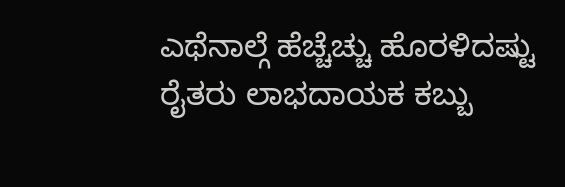ಎಥೆನಾಲ್ಗೆ ಹೆಚ್ಚೆಚ್ಚು ಹೊರಳಿದಷ್ಟು ರೈತರು ಲಾಭದಾಯಕ ಕಬ್ಬು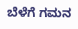ಬೆಳೆಗೆ ಗಮನ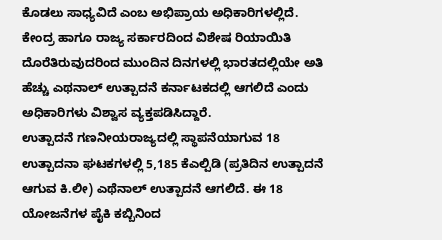ಕೊಡಲು ಸಾಧ್ಯವಿದೆ ಎಂಬ ಅಭಿಪ್ರಾಯ ಅಧಿಕಾರಿಗಳಲ್ಲಿದೆ. ಕೇಂದ್ರ ಹಾಗೂ ರಾಜ್ಯ ಸರ್ಕಾರದಿಂದ ವಿಶೇಷ ರಿಯಾಯಿತಿ ದೊರೆತಿರುವುದರಿಂದ ಮುಂದಿನ ದಿನಗಳಲ್ಲಿ ಭಾರತದಲ್ಲಿಯೇ ಅತಿ ಹೆಚ್ಚು ಎಥನಾಲ್ ಉತ್ಪಾದನೆ ಕರ್ನಾಟಕದಲ್ಲಿ ಆಗಲಿದೆ ಎಂದು ಅಧಿಕಾರಿಗಳು ವಿಶ್ವಾಸ ವ್ಯಕ್ತಪಡಿಸಿದ್ದಾರೆ.
ಉತ್ಪಾದನೆ ಗಣನೀಯರಾಜ್ಯದಲ್ಲಿ ಸ್ಥಾಪನೆಯಾಗುವ 18 ಉತ್ಪಾದನಾ ಘಟಕಗಳಲ್ಲಿ 5,185 ಕೆಎಲ್ಪಿಡಿ (ಪ್ರತಿದಿನ ಉತ್ಪಾದನೆ ಆಗುವ ಕಿ.ಲೀ) ಎಥೆನಾಲ್ ಉತ್ಪಾದನೆ ಆಗಲಿದೆ. ಈ 18 ಯೋಜನೆಗಳ ಪೈಕಿ ಕಬ್ಬಿನಿಂದ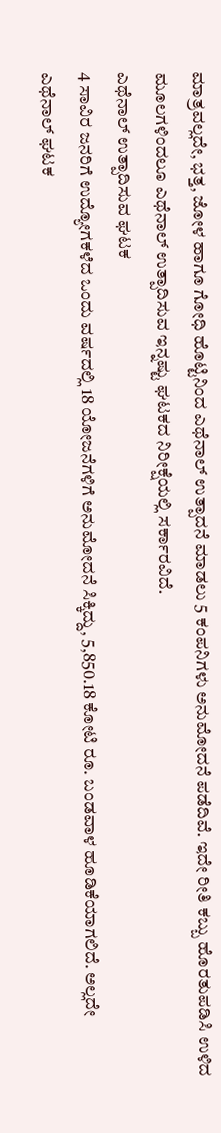ಮಾತ್ರವಲ್ಲದೇ, ಭತ್ತ, ಜೋಳ ಹಾಗೂ ಗೋಧಿ ಹೊಟ್ಟಿನಿಂದ ಎಥೆನಾಲ್ ಉತ್ಪಾದನೆ ಮಾಡಲು 5 ಕಂಪನಿಗಳು ಅನುಮೋದನೆ ಪಡೆದಿವೆ. ಇದೇ ರೀತಿ ಕಬ್ಬು ಹೊರತುಪಡಿಸಿ ಉಳಿದ ಮೂಲಗಳಿಂದಲೂ ಎಥೆನಾಲ್ ಉತ್ಪಾದಿಸುವ ಇನ್ನಷ್ಟು ಘಟಕದ ನಿರೀಕ್ಷೆಯಲ್ಲಿ ಸರ್ಕಾರವಿದೆ.
ಎಥೆನಾಲ್ ಉತ್ಪಾದಿಸುವ ಘಟಕ
4 ಸಾವಿರ ಜನರಿಗೆ ಉದ್ಯೋಗಕಳೆದ ಒಂದು ವರ್ಷದಲ್ಲಿ 18 ಯೋಜನೆಗಳಿಗೆ ಅನುಮೋದನೆ ಸಿಕ್ಕಿದ್ದು, 5,850.18 ಕೋಟಿ ರೂ. ಬಂಡವಾಳ ಹೂಡಿಕೆಯಾಗಲಿದೆ. ಅಲ್ಲದೇ ಎಥೆನಾಲ್ ಘಟಕ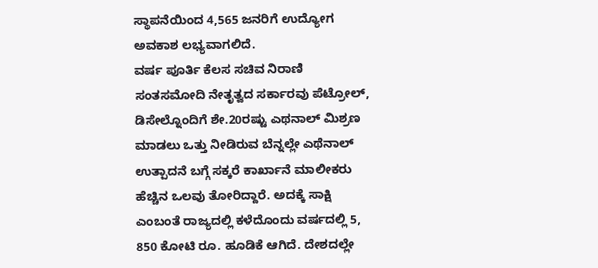ಸ್ಥಾಪನೆಯಿಂದ 4,565 ಜನರಿಗೆ ಉದ್ಯೋಗ ಅವಕಾಶ ಲಭ್ಯವಾಗಲಿದೆ.
ವರ್ಷ ಪೂರ್ತಿ ಕೆಲಸ ಸಚಿವ ನಿರಾಣಿ ಸಂತಸಮೋದಿ ನೇತೃತ್ವದ ಸರ್ಕಾರವು ಪೆಟ್ರೋಲ್, ಡಿಸೇಲ್ನೊಂದಿಗೆ ಶೇ.20ರಷ್ಟು ಎಥನಾಲ್ ಮಿಶ್ರಣ ಮಾಡಲು ಒತ್ತು ನೀಡಿರುವ ಬೆನ್ನಲ್ಲೇ ಎಥೆನಾಲ್ ಉತ್ಪಾದನೆ ಬಗ್ಗೆ ಸಕ್ಕರೆ ಕಾರ್ಖಾನೆ ಮಾಲೀಕರು ಹೆಚ್ಚಿನ ಒಲವು ತೋರಿದ್ದಾರೆ. ಅದಕ್ಕೆ ಸಾಕ್ಷಿ ಎಂಬಂತೆ ರಾಜ್ಯದಲ್ಲಿ ಕಳೆದೊಂದು ವರ್ಷದಲ್ಲಿ 5, 850 ಕೋಟಿ ರೂ. ಹೂಡಿಕೆ ಆಗಿದೆ. ದೇಶದಲ್ಲೇ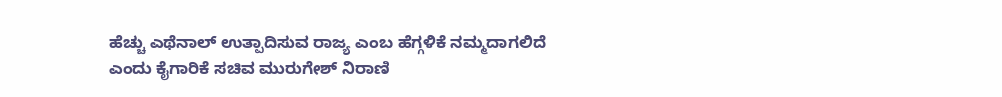ಹೆಚ್ಚು ಎಥೆನಾಲ್ ಉತ್ಪಾದಿಸುವ ರಾಜ್ಯ ಎಂಬ ಹೆಗ್ಗಳಿಕೆ ನಮ್ಮದಾಗಲಿದೆ ಎಂದು ಕೈಗಾರಿಕೆ ಸಚಿವ ಮುರುಗೇಶ್ ನಿರಾಣಿ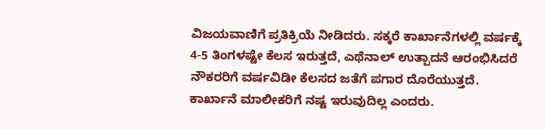ವಿಜಯವಾಣಿಗೆ ಪ್ರತಿಕ್ರಿಯೆ ನೀಡಿದರು. ಸಕ್ಕರೆ ಕಾರ್ಖಾನೆಗಳಲ್ಲಿ ವರ್ಷಕ್ಕೆ 4-5 ತಿಂಗಳಷ್ಟೇ ಕೆಲಸ ಇರುತ್ತದೆ, ಎಥೆನಾಲ್ ಉತ್ಪಾದನೆ ಆರಂಭಿಸಿದರೆ ನೌಕರರಿಗೆ ವರ್ಷವಿಡೀ ಕೆಲಸದ ಜತೆಗೆ ಪಗಾರ ದೊರೆಯುತ್ತದೆ. ಕಾರ್ಖಾನೆ ಮಾಲೀಕರಿಗೆ ನಷ್ಟ ಇರುವುದಿಲ್ಲ ಎಂದರು.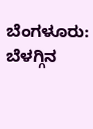ಬೆಂಗಳೂರು: ಬೆಳಗ್ಗಿನ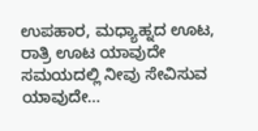ಉಪಹಾರ, ಮಧ್ಯಾಹ್ನದ ಊಟ, ರಾತ್ರಿ ಊಟ ಯಾವುದೇ ಸಮಯದಲ್ಲಿ ನೀವು ಸೇವಿಸುವ ಯಾವುದೇ…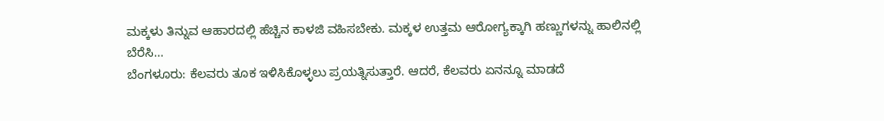ಮಕ್ಕಳು ತಿನ್ನುವ ಆಹಾರದಲ್ಲಿ ಹೆಚ್ಚಿನ ಕಾಳಜಿ ವಹಿಸಬೇಕು. ಮಕ್ಕಳ ಉತ್ತಮ ಆರೋಗ್ಯಕ್ಕಾಗಿ ಹಣ್ಣುಗಳನ್ನು ಹಾಲಿನಲ್ಲಿ ಬೆರೆಸಿ…
ಬೆಂಗಳೂರು: ಕೆಲವರು ತೂಕ ಇಳಿಸಿಕೊಳ್ಳಲು ಪ್ರಯತ್ನಿಸುತ್ತಾರೆ. ಆದರೆ, ಕೆಲವರು ಏನನ್ನೂ ಮಾಡದೆ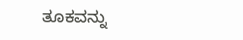ತೂಕವನ್ನು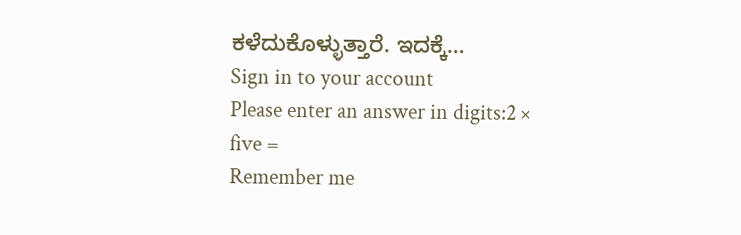ಕಳೆದುಕೊಳ್ಳುತ್ತಾರೆ. ಇದಕ್ಕೆ…
Sign in to your account
Please enter an answer in digits:2 × five =
Remember me